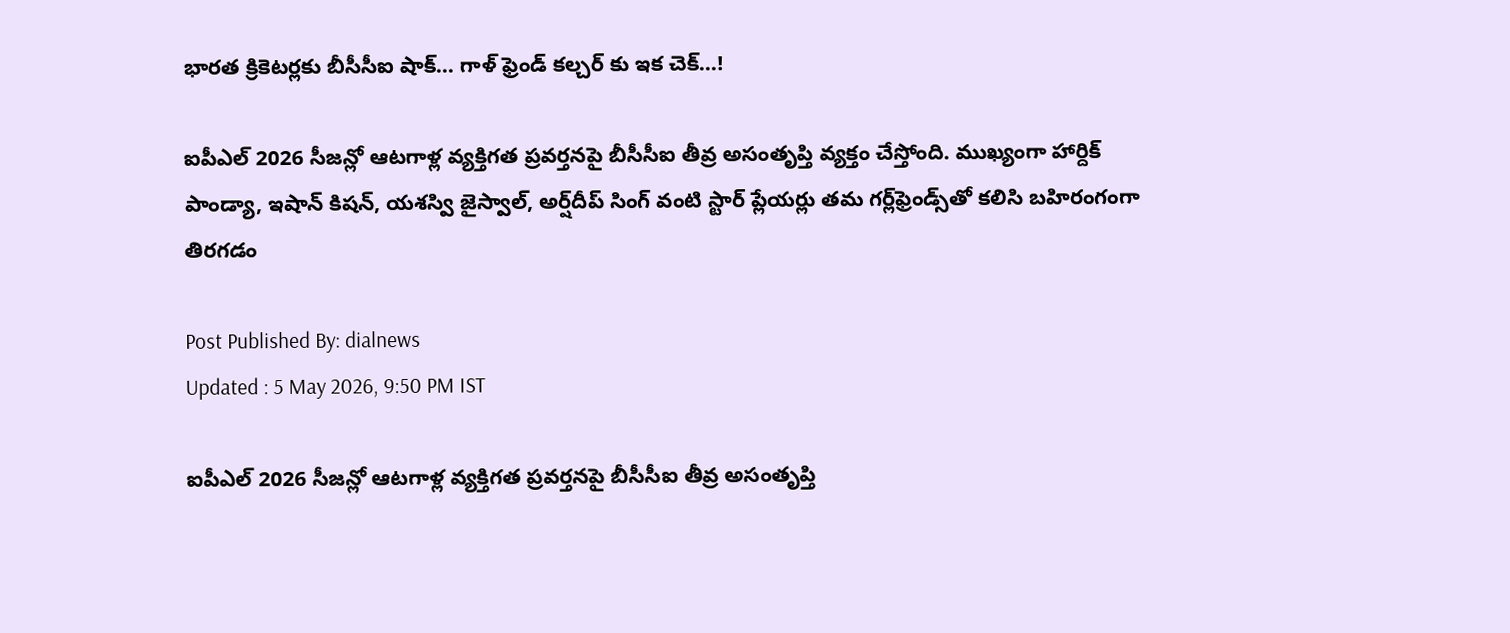భారత క్రికెటర్లకు బీసీసీఐ షాక్… గాళ్ ఫ్రెండ్ కల్చర్ కు ఇక చెక్…!

ఐపీఎల్ 2026 సీజన్లో ఆటగాళ్ల వ్యక్తిగత ప్రవర్తనపై బీసీసీఐ తీవ్ర అసంతృప్తి వ్యక్తం చేస్తోంది. ముఖ్యంగా హార్దిక్ పాండ్యా, ఇషాన్ కిషన్, యశస్వి జైస్వాల్, అర్ష్‌దీప్ సింగ్ వంటి స్టార్ ప్లేయర్లు తమ గర్ల్‌ఫ్రెండ్స్‌తో కలిసి బహిరంగంగా తిరగడం

Post Published By: dialnews
Updated : 5 May 2026, 9:50 PM IST

ఐపీఎల్ 2026 సీజన్లో ఆటగాళ్ల వ్యక్తిగత ప్రవర్తనపై బీసీసీఐ తీవ్ర అసంతృప్తి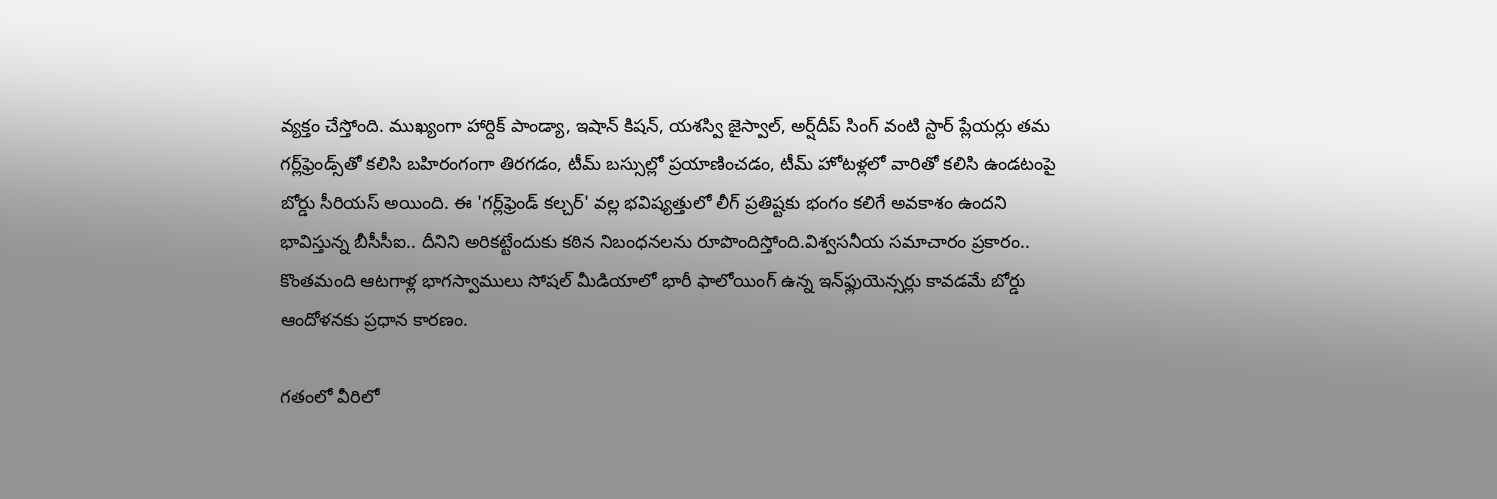వ్యక్తం చేస్తోంది. ముఖ్యంగా హార్దిక్ పాండ్యా, ఇషాన్ కిషన్, యశస్వి జైస్వాల్, అర్ష్‌దీప్ సింగ్ వంటి స్టార్ ప్లేయర్లు తమ గర్ల్‌ఫ్రెండ్స్‌తో కలిసి బహిరంగంగా తిరగడం, టీమ్ బస్సుల్లో ప్రయాణించడం, టీమ్ హోటళ్లలో వారితో కలిసి ఉండటంపై బోర్డు సీరియస్ అయింది. ఈ 'గర్ల్‌ఫ్రెండ్ కల్చర్' వల్ల భవిష్యత్తులో లీగ్ ప్రతిష్టకు భంగం కలిగే అవకాశం ఉందని భావిస్తున్న బీసీసీఐ.. దీనిని అరికట్టేందుకు కఠిన నిబంధనలను రూపొందిస్తోంది.విశ్వసనీయ సమాచారం ప్రకారం.. కొంతమంది ఆటగాళ్ల భాగస్వాములు సోషల్ మీడియాలో భారీ ఫాలోయింగ్ ఉన్న ఇన్‌ఫ్లుయెన్సర్లు కావడమే బోర్డు ఆందోళనకు ప్రధాన కారణం.

గతంలో వీరిలో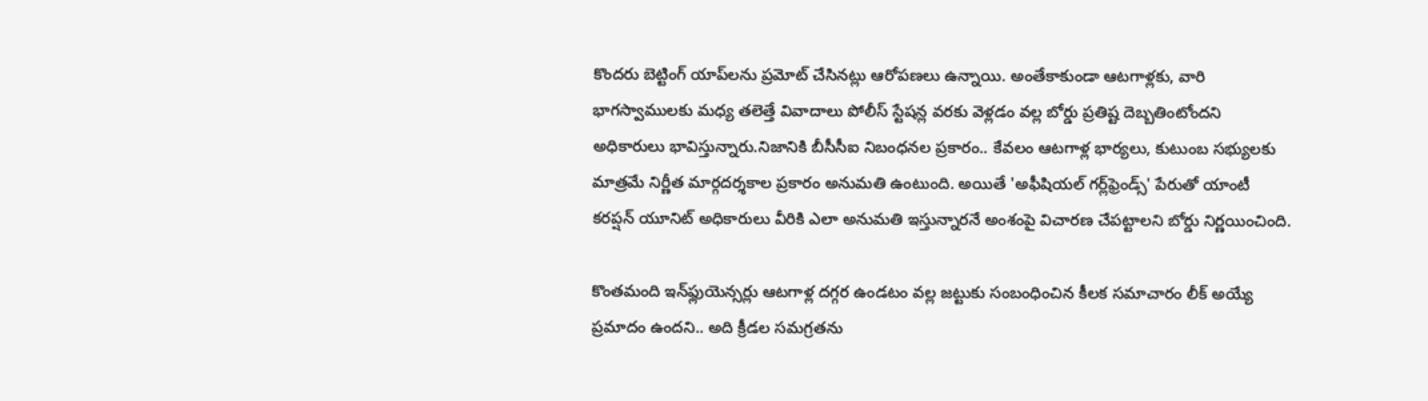కొందరు బెట్టింగ్ యాప్‌లను ప్రమోట్ చేసినట్లు ఆరోపణలు ఉన్నాయి. అంతేకాకుండా ఆటగాళ్లకు, వారి భాగస్వాములకు మధ్య తలెత్తే వివాదాలు పోలీస్ స్టేషన్ల వరకు వెళ్లడం వల్ల బోర్డు ప్రతిష్ట దెబ్బతింటోందని అధికారులు భావిస్తున్నారు.నిజానికి బీసీసీఐ నిబంధనల ప్రకారం.. కేవలం ఆటగాళ్ల భార్యలు, కుటుంబ సభ్యులకు మాత్రమే నిర్ణీత మార్గదర్శకాల ప్రకారం అనుమతి ఉంటుంది. అయితే 'అఫీషియల్ గర్ల్‌ఫ్రెండ్స్' పేరుతో యాంటీ కరప్షన్ యూనిట్ అధికారులు వీరికి ఎలా అనుమతి ఇస్తున్నారనే అంశంపై విచారణ చేపట్టాలని బోర్డు నిర్ణయించింది.

కొంతమంది ఇన్‌ఫ్లుయెన్సర్లు ఆటగాళ్ల దగ్గర ఉండటం వల్ల జట్టుకు సంబంధించిన కీలక సమాచారం లీక్ అయ్యే ప్రమాదం ఉందని.. అది క్రీడల సమగ్రతను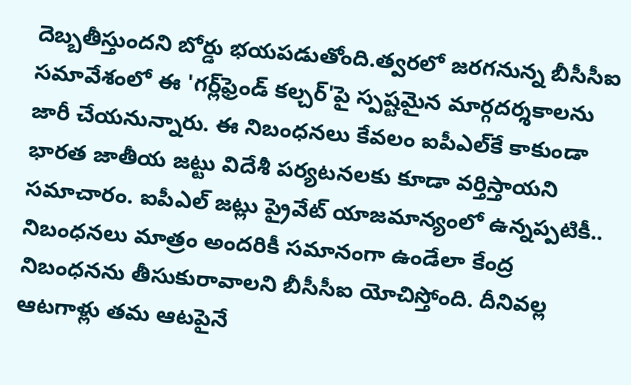దెబ్బతీస్తుందని బోర్డు భయపడుతోంది.త్వరలో జరగనున్న బీసీసీఐ సమావేశంలో ఈ 'గర్ల్‌ఫ్రెండ్ కల్చర్'పై స్పష్టమైన మార్గదర్శకాలను జారీ చేయనున్నారు. ఈ నిబంధనలు కేవలం ఐపీఎల్‌కే కాకుండా భారత జాతీయ జట్టు విదేశీ పర్యటనలకు కూడా వర్తిస్తాయని సమాచారం. ఐపీఎల్ జట్లు ప్రైవేట్ యాజమాన్యంలో ఉన్నప్పటికీ.. నిబంధనలు మాత్రం అందరికీ సమానంగా ఉండేలా కేంద్ర నిబంధనను తీసుకురావాలని బీసీసీఐ యోచిస్తోంది. దీనివల్ల ఆటగాళ్లు తమ ఆటపైనే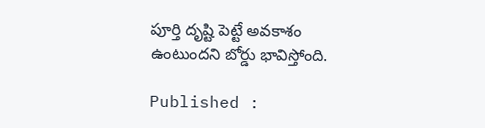పూర్తి దృష్టి పెట్టే అవకాశం ఉంటుందని బోర్డు భావిస్తోంది.

Published :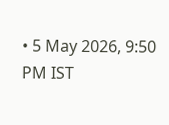• 5 May 2026, 9:50 PM IST